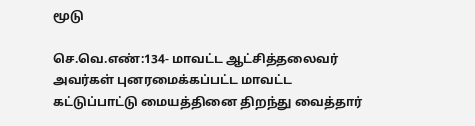மூடு

செ.வெ.எண்:134- மாவட்ட ஆட்சித்தலைவர் அவர்கள் புனரமைக்கப்பட்ட மாவட்ட கட்டுப்பாட்டு மையத்தினை திறந்து வைத்தார்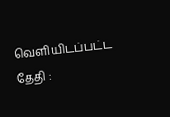வெளியிடப்பட்ட தேதி :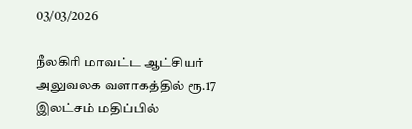03/03/2026

நீலகிரி மாவட்ட ஆட்சியர் அலுவலக வளாகத்தில் ரூ.17 இலட்சம் மதிப்பில்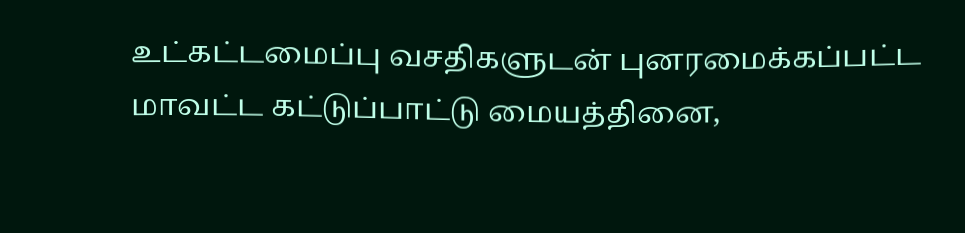உட்கட்டமைப்பு வசதிகளுடன் புனரமைக்கப்பட்ட மாவட்ட கட்டுப்பாட்டு மையத்தினை,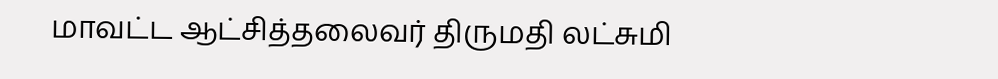மாவட்ட ஆட்சித்தலைவர் திருமதி லட்சுமி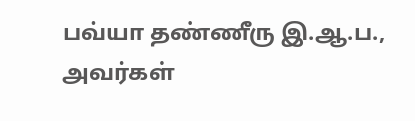பவ்யா தண்ணீரு இ.ஆ.ப., அவர்கள்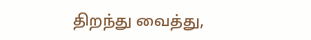திறந்து வைத்து,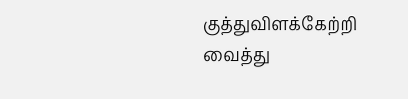குத்துவிளக்கேற்றி வைத்து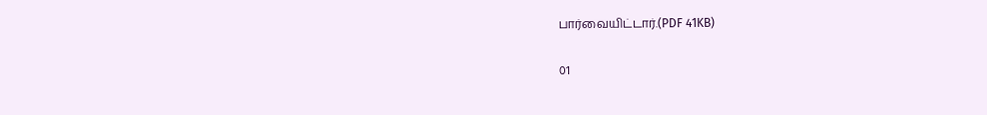பார்வையிட்டார்.(PDF 41KB)

01